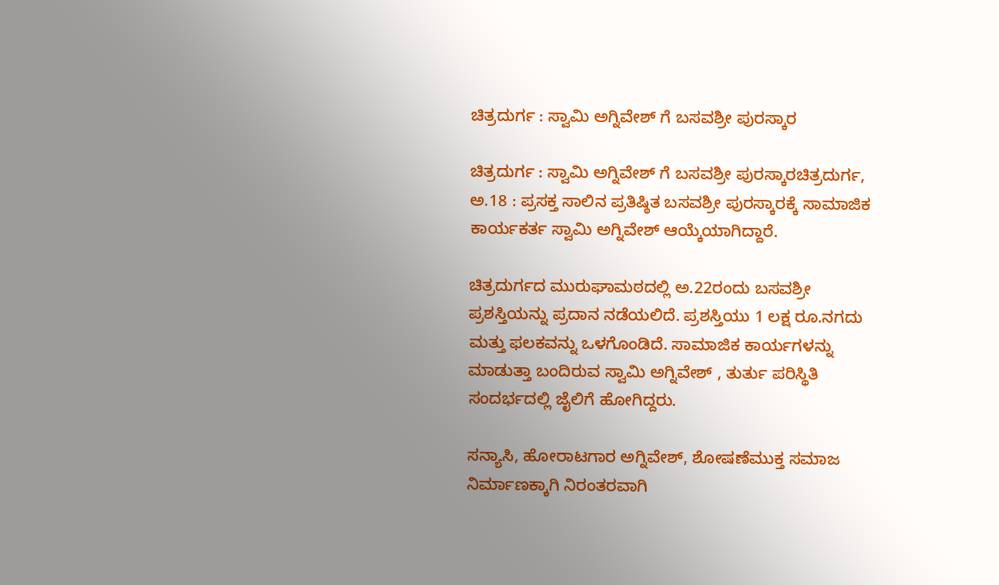ಚಿತ್ರದುರ್ಗ : ಸ್ವಾಮಿ ಅಗ್ನಿವೇಶ್ ಗೆ ಬಸವಶ್ರೀ ಪುರಸ್ಕಾರ

ಚಿತ್ರದುರ್ಗ : ಸ್ವಾಮಿ ಅಗ್ನಿವೇಶ್ ಗೆ ಬಸವಶ್ರೀ ಪುರಸ್ಕಾರಚಿತ್ರದುರ್ಗ, ಅ.18 : ಪ್ರಸಕ್ತ ಸಾಲಿನ ಪ್ರತಿಷ್ಠಿತ ಬಸವಶ್ರೀ ಪುರಸ್ಕಾರಕ್ಕೆ ಸಾಮಾಜಿಕ ಕಾರ್ಯಕರ್ತ ಸ್ವಾಮಿ ಅಗ್ನಿವೇಶ್ ಆಯ್ಕೆಯಾಗಿದ್ದಾರೆ.

ಚಿತ್ರದುರ್ಗದ ಮುರುಘಾಮಠದಲ್ಲಿ ಅ.22ರಂದು ಬಸವಶ್ರೀ ಪ್ರಶಸ್ತಿಯನ್ನು ಪ್ರದಾನ ನಡೆಯಲಿದೆ. ಪ್ರಶಸ್ತಿಯು 1 ಲಕ್ಷ ರೂ.ನಗದು ಮತ್ತು ಫಲಕವನ್ನು ಒಳಗೊಂಡಿದೆ. ಸಾಮಾಜಿಕ ಕಾರ್ಯಗಳನ್ನು ಮಾಡುತ್ತಾ ಬಂದಿರುವ ಸ್ವಾಮಿ ಅಗ್ನಿವೇಶ್ , ತುರ್ತು ಪರಿಸ್ಥಿತಿ ಸಂದರ್ಭದಲ್ಲಿ ಜೈಲಿಗೆ ಹೋಗಿದ್ದರು.

ಸನ್ಯಾಸಿ, ಹೋರಾಟಗಾರ ಅಗ್ನಿವೇಶ್, ಶೋಷಣೆಮುಕ್ತ ಸಮಾಜ ನಿರ್ಮಾಣಕ್ಕಾಗಿ ನಿರಂತರವಾಗಿ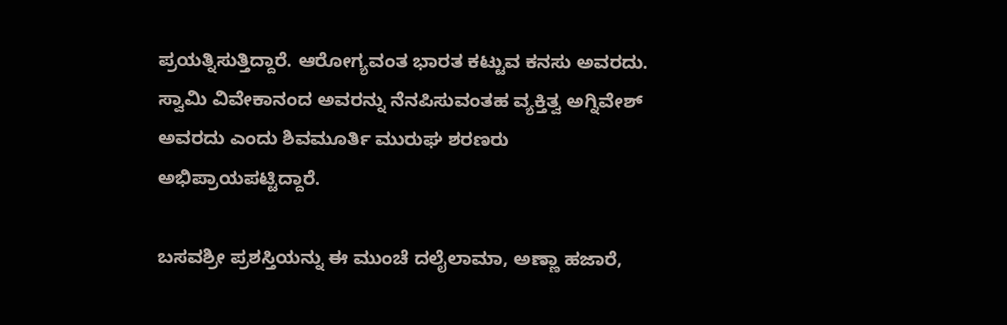ಪ್ರಯತ್ನಿಸುತ್ತಿದ್ದಾರೆ. ಆರೋಗ್ಯವಂತ ಭಾರತ ಕಟ್ಟುವ ಕನಸು ಅವರದು. ಸ್ವಾಮಿ ವಿವೇಕಾನಂದ ಅವರನ್ನು ನೆನಪಿಸುವಂತಹ ವ್ಯಕ್ತಿತ್ವ ಅಗ್ನಿವೇಶ್ ಅವರದು ಎಂದು ಶಿವಮೂರ್ತಿ ಮುರುಘ ಶರಣರು ಅಭಿಪ್ರಾಯಪಟ್ಟಿದ್ದಾರೆ.

ಬಸವಶ್ರೀ ಪ್ರಶಸ್ತಿಯನ್ನು ಈ ಮುಂಚೆ ದಲೈಲಾಮಾ, ಅಣ್ಣಾ ಹಜಾರೆ,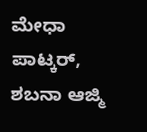ಮೇಧಾ ಪಾಟ್ಕರ್, ಶಬನಾ ಆಜ್ಮಿ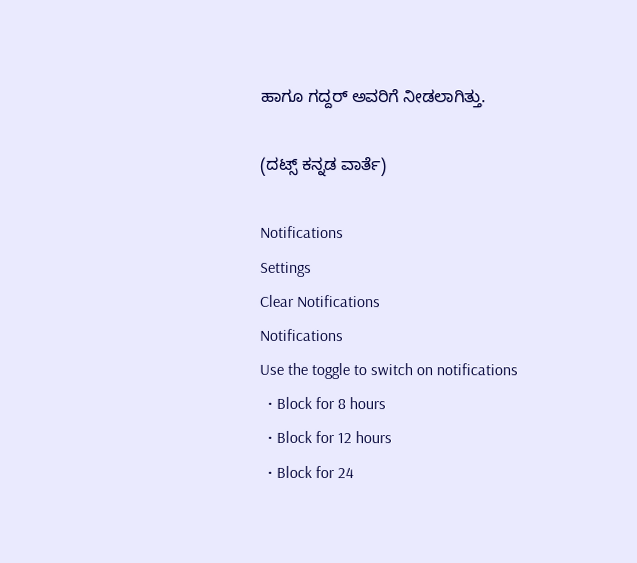ಹಾಗೂ ಗದ್ದರ್ ಅವರಿಗೆ ನೀಡಲಾಗಿತ್ತು.

(ದಟ್ಸ್ ಕನ್ನಡ ವಾರ್ತೆ)

Notifications
Settings
Clear Notifications
Notifications
Use the toggle to switch on notifications
  • Block for 8 hours
  • Block for 12 hours
  • Block for 24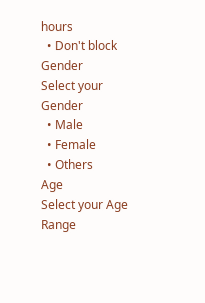hours
  • Don't block
Gender
Select your Gender
  • Male
  • Female
  • Others
Age
Select your Age Range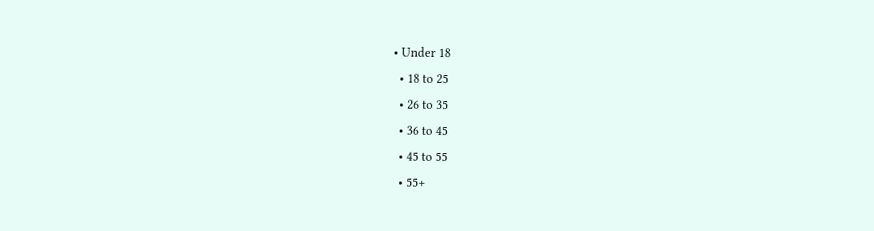• Under 18
  • 18 to 25
  • 26 to 35
  • 36 to 45
  • 45 to 55
  • 55+